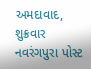અમદાવાદ, શુક્રવાર
નવરંગપુરા પોસ્ટ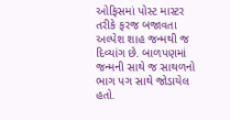ઓફિસમાં પોસ્ટ માસ્ટર તરીકે ફરજ બજાવતા અલ્પેશ શાહ જન્મથી જ દિવ્યાંગ છે. બાળપણમાં જન્મની સાથે જ સાથળનો ભાગ પગ સાથે જોડાયેલ હતો.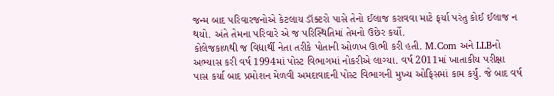જન્મ બાદ પરિવારજનોએ કેટલાય ડૉક્ટરો પાસે તેનો ઈલાજ કરાવવા માટે ફર્યા પરંતુ કોઈ ઈલાજ ન થયો. અંતે તેમના પરિવારે એ જ પરિસ્થિતિમાં તેમનો ઉછેર કર્યો.
કોલેજકાળથી જ વિદ્યાર્થી નેતા તરીકે પોતાની ઓળખ ઊભી કરી હતી. M.Com અને LLBનો અભ્યાસ કરી વર્ષ 1994માં પોસ્ટ વિભાગમાં નોકરીએ લાગ્યા. વર્ષ 2011માં ખાતાકીય પરીક્ષા પાસ કર્યા બાદ પ્રમોશન મેળવી અમદાવાદની પોસ્ટ વિભાગની મુખ્ય ઓફિસમાં કામ કર્યું. જે બાદ વર્ષ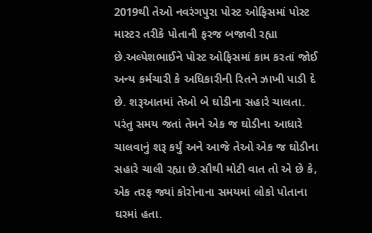2019થી તેઓ નવરંગપુરા પોસ્ટ ઓફિસમાં પોસ્ટ માસ્ટર તરીકે પોતાની ફરજ બજાવી રહ્યા છે.અલ્પેશભાઈને પોસ્ટ ઓફિસમાં કામ કરતાં જોઈ અન્ય કર્મચારી કે અધિકારીની રિતને ઝાખી પાડી દે છે. શરૂઆતમાં તેઓ બે ઘોડીના સહારે ચાલતા. પરંતુ સમય જતાં તેમને એક જ ઘોડીના આધારે ચાલવાનું શરૂ કર્યું અને આજે તેઓ એક જ ઘોડીના સહારે ચાલી રહ્યા છે.સૌથી મોટી વાત તો એ છે કે, એક તરફ જ્યાં કોરોનાના સમયમાં લોકો પોતાના ઘરમાં હતા.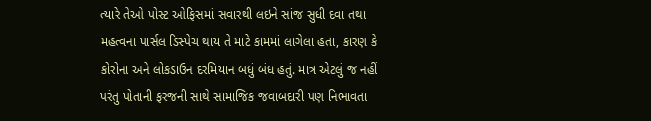ત્યારે તેઓ પોસ્ટ ઓફિસમાં સવારથી લઇને સાંજ સુધી દવા તથા મહત્વના પાર્સલ ડિસ્પેચ થાય તે માટે કામમાં લાગેલા હતા, કારણ કે કોરોના અને લોકડાઉન દરમિયાન બધું બંધ હતું. માત્ર એટલું જ નહીં પરંતુ પોતાની ફરજની સાથે સામાજિક જવાબદારી પણ નિભાવતા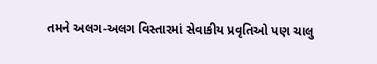તમને અલગ-અલગ વિસ્તારમાં સેવાકીય પ્રવૃતિઓ પણ ચાલુ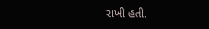રાખી હતી.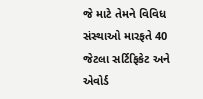જે માટે તેમને વિવિધ સંસ્થાઓ મારફતે 40 જેટલા સર્ટિફિકેટ અને એવોર્ડ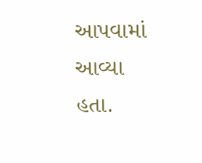આપવામાં આવ્યા હતા.